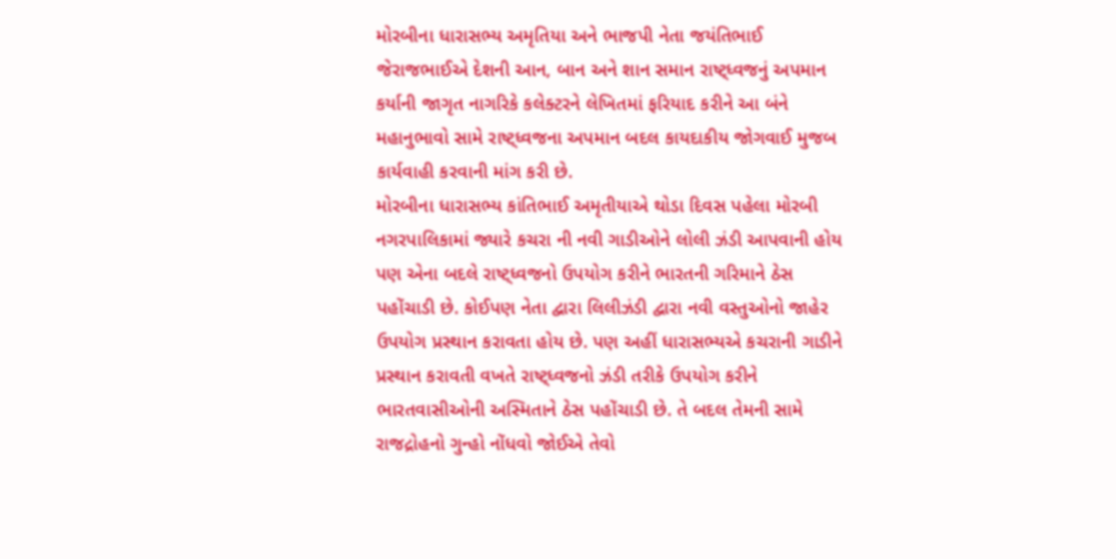મોરબીના ધારાસભ્ય અમૃતિયા અને ભાજપી નેતા જયંતિભાઈ જેરાજભાઈએ દેશની આન, બાન અને શાન સમાન રાષ્ટ્ધ્વજનું અપમાન કર્યાની જાગૃત નાગરિકે કલેક્ટરને લેખિતમાં ફરિયાદ કરીને આ બંને મહાનુભાવો સામે રાષ્ટ્ધ્વજના અપમાન બદલ કાયદાકીય જોગવાઈ મુજબ કાર્યવાહી કરવાની માંગ કરી છે.
મોરબીના ધારાસભ્ય કાંતિભાઈ અમૃતીયાએ થોડા દિવસ પહેલા મોરબી નગરપાલિકામાં જ્યારે કચરા ની નવી ગાડીઓને લોલી ઝંડી આપવાની હોય પણ એના બદલે રાષ્ટ્ધ્વજનો ઉપયોગ કરીને ભારતની ગરિમાને ઠેસ પહોંચાડી છે. કોઈપણ નેતા દ્વારા લિલીઝંડી દ્વારા નવી વસ્તુઓનો જાહેર ઉપયોગ પ્રસ્થાન કરાવતા હોય છે. પણ અહીં ધારાસભ્યએ કચરાની ગાડીને પ્રસ્થાન કરાવતી વખતે રાષ્ટ્ધ્વજનો ઝંડી તરીકે ઉપયોગ કરીને ભારતવાસીઓની અસ્મિતાને ઠેસ પહોંચાડી છે. તે બદલ તેમની સામે રાજદ્રોહનો ગુન્હો નોંધવો જોઈએ તેવો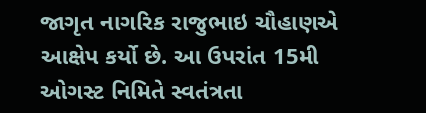જાગૃત નાગરિક રાજુભાઇ ચૌહાણએ આક્ષેપ કર્યો છે. આ ઉપરાંત 15મી ઓગસ્ટ નિમિતે સ્વતંત્રતા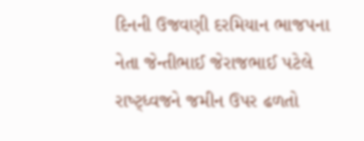દિનની ઉજવણી દરમિયાન ભાજપના નેતા જેન્તીભાઈ જેરાજભાઈ પટેલે રાષ્ટ્ધ્વજને જમીન ઉપર ઢળતો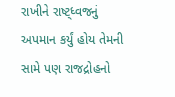રાખીને રાષ્ટ્ધ્વજનું અપમાન કર્યું હોય તેમની સામે પણ રાજદ્રોહનો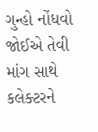ગુન્હો નોંધવો જોઈએ તેવી માંગ સાથે કલેક્ટરને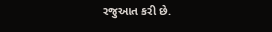રજુઆત કરી છે.